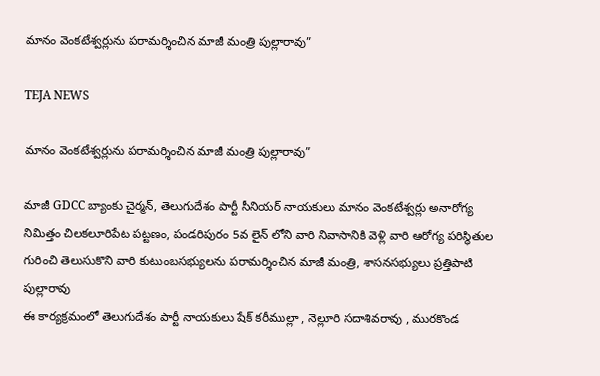మానం వెంకటేశ్వర్లును పరామర్శించిన మాజీ మంత్రి పుల్లారావు”

TEJA NEWS

మానం వెంకటేశ్వర్లును పరామర్శించిన మాజీ మంత్రి పుల్లారావు”

మాజీ GDCC బ్యాంకు చైర్మన్, తెలుగుదేశం పార్టీ సీనియర్ నాయకులు మానం వెంకటేశ్వర్లు అనారోగ్య నిమిత్తం చిలకలూరిపేట పట్టణం, పండరిపురం 5వ లైన్ లోని వారి నివాసానికి వెళ్లి వారి ఆరోగ్య పరిస్థితుల గురించి తెలుసుకొని వారి కుటుంబసభ్యులను పరామర్శించిన మాజీ మంత్రి, శాసనసభ్యులు ప్రత్తిపాటి పుల్లారావు
ఈ కార్యక్రమంలో తెలుగుదేశం పార్టీ నాయకులు షేక్ కరీముల్లా , నెల్లూరి సదాశివరావు , మురకొండ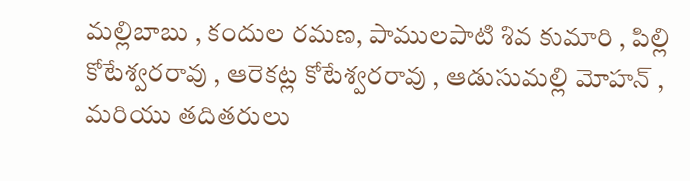మల్లిబాబు , కందుల రమణ, పాములపాటి శివ కుమారి , పిల్లి కోటేశ్వరరావు , ఆరెకట్ల కోటేశ్వరరావు , ఆడుసుమల్లి మోహన్ , మరియు తదితరులు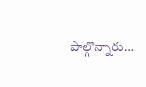పాల్గొన్నారు…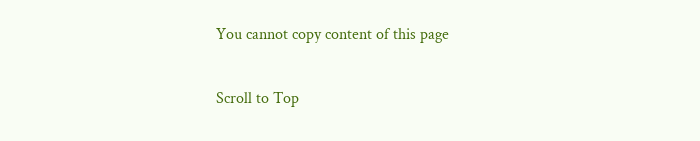You cannot copy content of this page

Scroll to Top